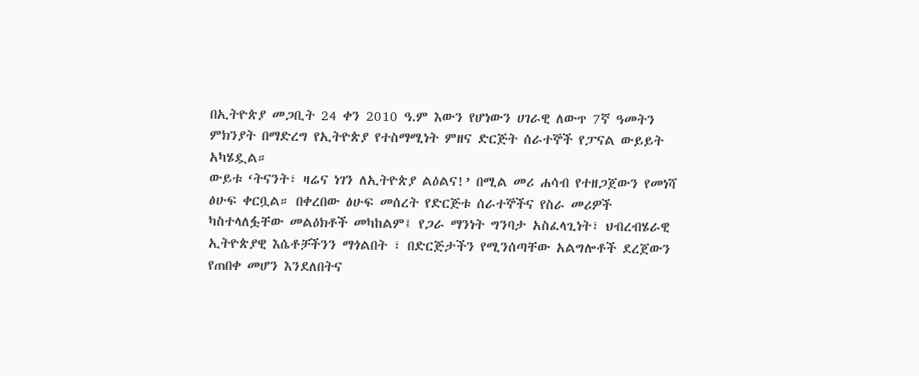በኢትዮጵያ መጋቢት 24 ቀን 2010 ዓ.ም እውን የሆነውን ሀገራዊ ለውጥ 7ኛ ዓመትን ምክንያት በማድረግ የኢትዮጵያ የተስማሚነት ምዘና ድርጅት ሰራተኞች የፓናል ውይይት አካሄዷል።
ውይቱ ‘ትናንት፣ ዛሬና ነገን ለኢትዮጵያ ልዕልና!’ በሚል መሪ ሐሳብ የተዘጋጀውን የመነሻ ፅሁፍ ቀርቧል። በቀረበው ፅሁፍ መሰረት የድርጅቱ ሰራተኞችና የስራ መሪዎች ካስተላለፏቸው መልዕክቶች መካከልም፤ የጋራ ማንነት ግንባታ አስፈላጊነት፣ ህብረብሄራዊ ኢትዮጵያዊ እሴቶቻችንን ማጎልበት ፣ በድርጅታችን የሚንሰጣቸው አልግሎቶች ደረጀውን የጠበቀ መሆን እንደለበትና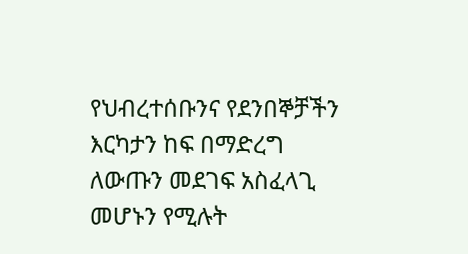የህብረተሰቡንና የደንበኞቻችን እርካታን ከፍ በማድረግ ለውጡን መደገፍ አስፈላጊ መሆኑን የሚሉት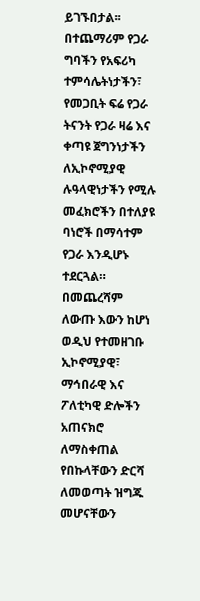ይገኙበታል፡፡
በተጨማሪም የጋራ ግባችን የአፍሪካ ተምሳሌትነታችን፣ የመጋቢት ፍሬ የጋራ ትናንት የጋራ ዛሬ እና ቀጣዩ ጀግንነታችን ለኢኮኖሚያዊ ሉዓላዊነታችን የሚሉ መፈክሮችን በተለያዩ ባነሮች በማሳተም የጋራ እንዲሆኑ ተደርጓል።
በመጨረሻም ለውጡ እውን ከሆነ ወዲህ የተመዘገቡ ኢኮኖሚያዊ፣ ማኅበራዊ እና ፖለቲካዊ ድሎችን አጠናክሮ ለማስቀጠል የበኩላቸውን ድርሻ ለመወጣት ዝግጁ መሆናቸውን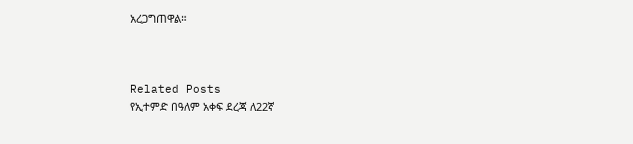አረጋግጠዋል።



Related Posts
የኢተምድ በዓለም አቀፍ ደረጃ ለ22ኛ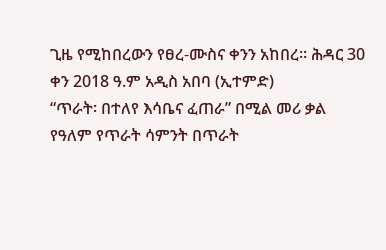ጊዜ የሚከበረውን የፀረ-ሙስና ቀንን አከበረ፡፡ ሕዳር 30 ቀን 2018 ዓ.ም አዲስ አበባ (ኢተምድ)
“ጥራት፡ በተለየ እሳቤና ፈጠራ” በሚል መሪ ቃል የዓለም የጥራት ሳምንት በጥራት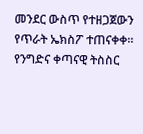መንደር ውስጥ የተዘጋጀውን የጥራት ኤክስፖ ተጠናቀቀ።
የንግድና ቀጣናዊ ትስስር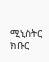ሚኒስትር ክቡር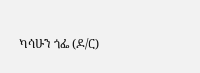ካሳሁን ጎፌ (ዶ/ር)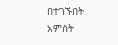በተገኙበት አምስት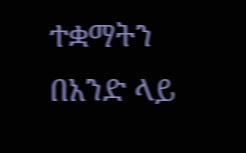ተቋማትን በአንድ ላይ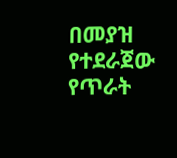በመያዝ የተደራጀው የጥራት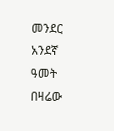መንደር አንደኛ ዓመት በዛሬው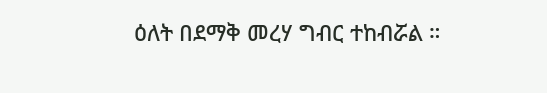ዕለት በደማቅ መረሃ ግብር ተከብሯል ።